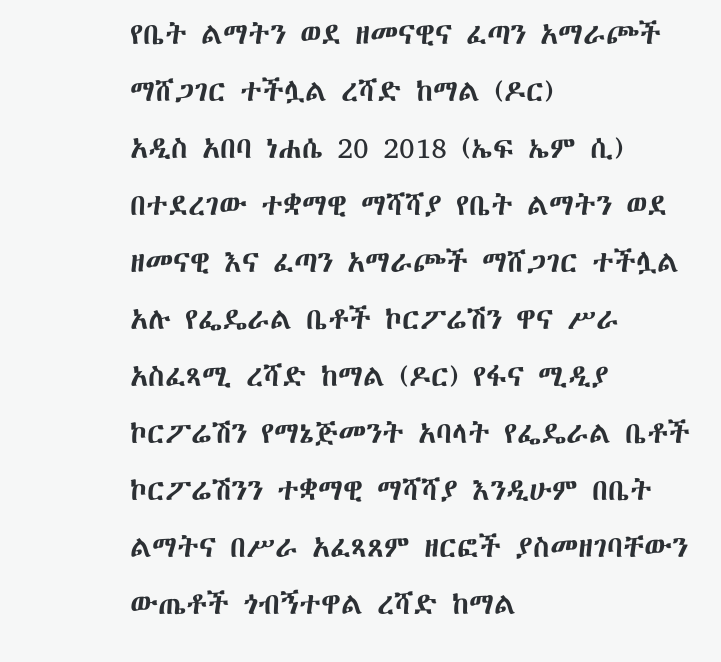የቤት ልማትን ወደ ዘመናዊና ፈጣን አማራጮች ማሸጋገር ተችሏል ረሻድ ከማል (ዶር)
አዲስ አበባ ነሐሴ 20 2018 (ኤፍ ኤም ሲ) በተደረገው ተቋማዊ ማሻሻያ የቤት ልማትን ወደ ዘመናዊ እና ፈጣን አማራጮች ማሸጋገር ተችሏል አሉ የፌዴራል ቤቶች ኮርፖሬሽን ዋና ሥራ አስፈጻሚ ረሻድ ከማል (ዶር) የፋና ሚዲያ ኮርፖሬሽን የማኔጅመንት አባላት የፌዴራል ቤቶች ኮርፖሬሽንን ተቋማዊ ማሻሻያ እንዲሁም በቤት ልማትና በሥራ አፈጻጸም ዘርፎች ያስመዘገባቸውን ውጤቶች ጎብኝተዋል ረሻድ ከማል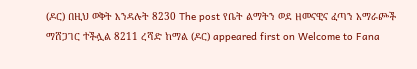(ዶር) በዚህ ወቅት እንዳሉት 8230 The post የቤት ልማትን ወደ ዘመናዊና ፈጣን አማራጮች ማሸጋገር ተችሏል 8211 ረሻድ ከማል (ዶር) appeared first on Welcome to Fana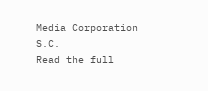Media Corporation S.C.
Read the full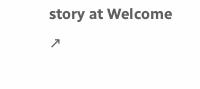story at Welcome ↗